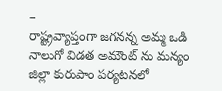–
రాష్ట్రవ్యాప్తంగా జగనన్న అమ్మ ఒడి నాలుగో విడత అమౌంట్ ను మన్యం జిల్లా కురుపాం పర్యటనలో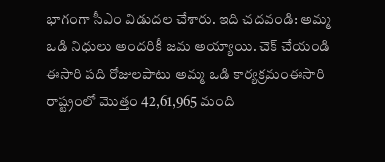భాగంగా సీఎం విడుదల చేశారు. ఇది చదవండి: అమ్మ ఒడి నిధులు అందరికీ జమ అయ్యాయి. చెక్ చేయండి ఈసారి పది రోజులపాటు అమ్మ ఒడి కార్యక్రమంఈసారి రాష్ట్రంలో మొత్తం 42,61,965 మంది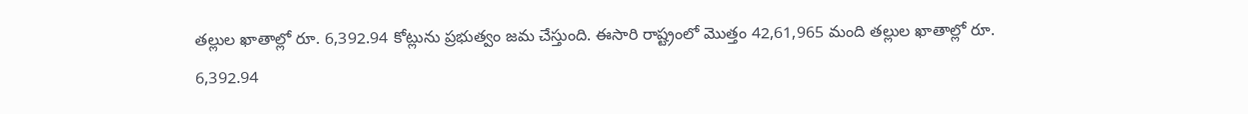తల్లుల ఖాతాల్లో రూ. 6,392.94 కోట్లును ప్రభుత్వం జమ చేస్తుంది. ఈసారి రాష్ట్రంలో మొత్తం 42,61,965 మంది తల్లుల ఖాతాల్లో రూ. 6,392.94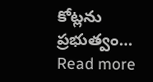కోట్లను ప్రభుత్వం…
Read more